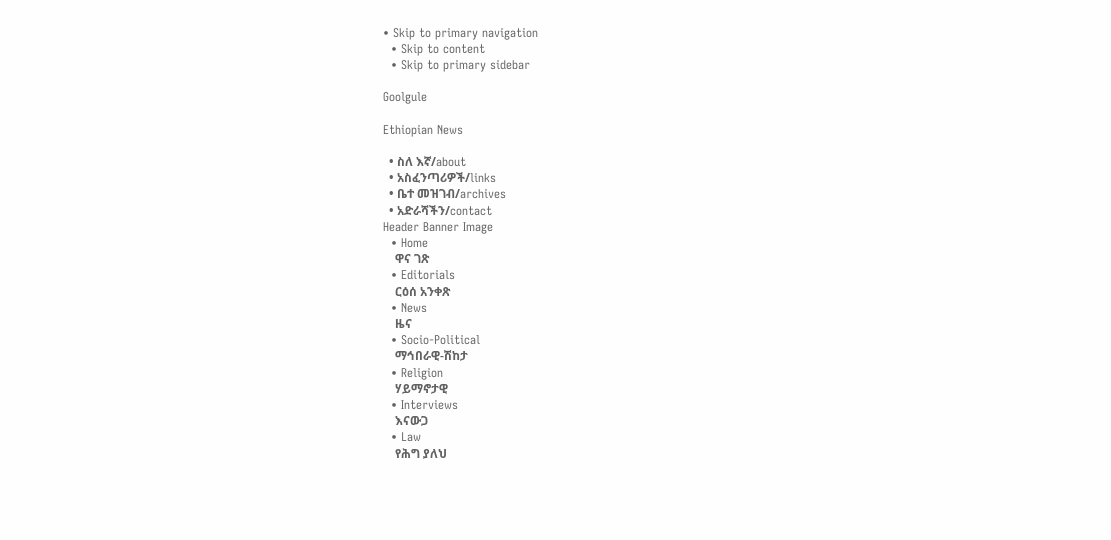• Skip to primary navigation
  • Skip to content
  • Skip to primary sidebar

Goolgule

Ethiopian News

  • ስለ እኛ/about
  • አስፈንጣሪዎች/links
  • ቤተ መዝገብ/archives
  • አድራሻችን/contact
Header Banner Image
  • Home
    ዋና ገጽ
  • Editorials
    ርዕሰ አንቀጽ
  • News
    ዜና
  • Socio-Political
    ማኅበራዊ-ሽከታ
  • Religion
    ሃይማኖታዊ
  • Interviews
    እናውጋ
  • Law
    የሕግ ያለህ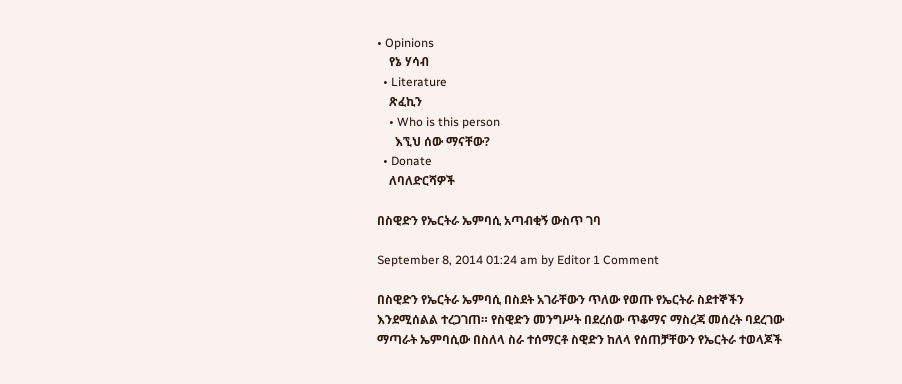• Opinions
    የኔ ሃሳብ
  • Literature
    ጽፈኪን
    • Who is this person
      እኚህ ሰው ማናቸው?
  • Donate
    ለባለድርሻዎች

በስዊድን የኤርትራ ኤምባሲ አጣብቂኝ ውስጥ ገባ

September 8, 2014 01:24 am by Editor 1 Comment

በስዊድን የኤርትራ ኤምባሲ በስደት አገራቸውን ጥለው የወጡ የኤርትራ ስደተኞችን እንደሚሰልል ተረጋገጠ። የስዊድን መንግሥት በደረሰው ጥቆማና ማስረጃ መሰረት ባደረገው ማጣራት ኤምባሲው በስለላ ስራ ተሰማርቶ ስዊድን ከለላ የሰጠቻቸውን የኤርትራ ተወላጆች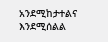አንደሚከታተልና እንደሚሰልል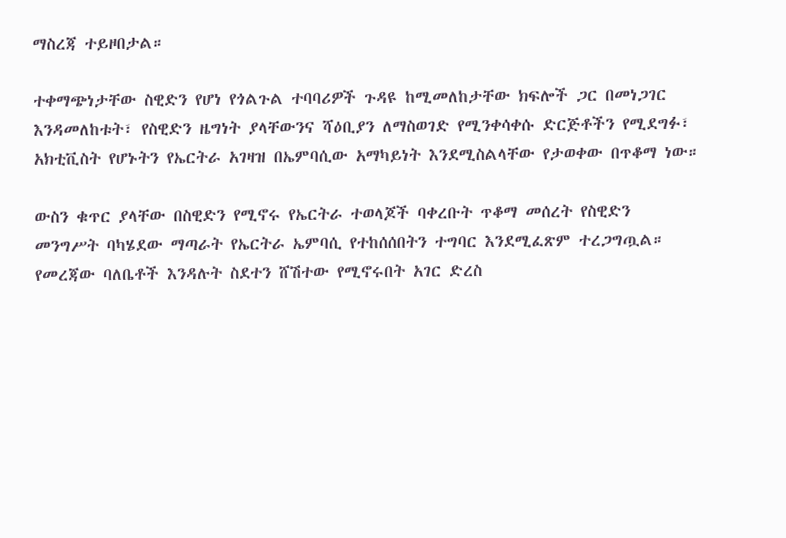ማስረጃ ተይዞበታል።

ተቀማጭነታቸው ስዊድን የሆነ የጎልጉል ተባባሪዎች ጉዳዩ ከሚመለከታቸው ክፍሎች ጋር በመነጋገር እንዳመለከቱት፣ የስዊድን ዜግነት ያላቸውንና ሻዕቢያን ለማስወገድ የሚንቀሳቀሱ ድርጅቶችን የሚደግፉ፣ አክቲቪስት የሆኑትን የኤርትራ አገዛዝ በኤምባሲው አማካይነት እንደሚስልላቸው የታወቀው በጥቆማ ነው።

ውስን ቁጥር ያላቸው በስዊድን የሚኖሩ የኤርትራ ተወላጆች ባቀረቡት ጥቆማ መሰረት የስዊድን መንግሥት ባካሄደው ማጣራት የኤርትራ ኤምባሲ የተከሰሰበትን ተግባር እንደሚፈጽም ተረጋግጧል። የመረጃው ባለቤቶች እንዳሉት ስደተን ሸሽተው የሚኖሩበት አገር ድረስ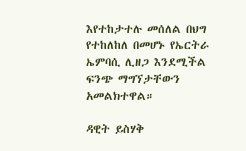እየተከታተሉ መሰለል በህግ የተከለከለ በመሆኑ የኤርትራ ኤምባሲ ሊዘጋ እንደሚችል ፍንጭ ማግኘታቸውን አመልክተዋል።

ዳዊት ይስሃቅ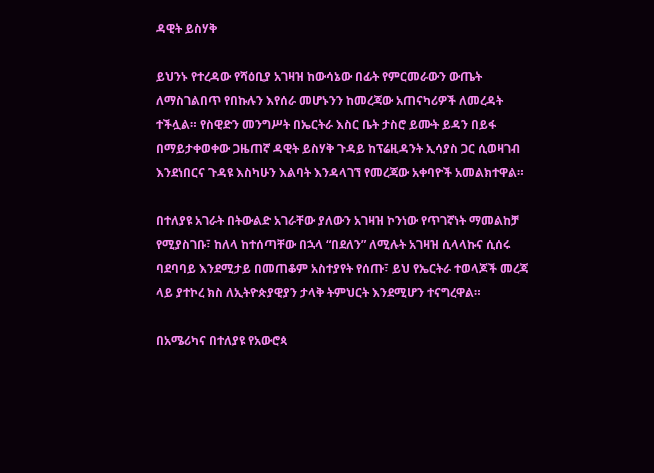ዳዊት ይስሃቅ

ይህንኑ የተረዳው የሻዕቢያ አገዛዝ ከውሳኔው በፊት የምርመራውን ውጤት ለማስገልበጥ የበኩሉን እየሰራ መሆኑንን ከመረጃው አጠናካሪዎች ለመረዳት ተችሏል። የስዊድን መንግሥት በኤርትራ እስር ቤት ታስሮ ይሙት ይዳን በይፋ በማይታቀወቀው ጋዜጠኛ ዳዊት ይስሃቅ ጉዳይ ከፕሬዚዳንት ኢሳያስ ጋር ሲወዛገብ እንደነበርና ጉዳዩ እስካሁን እልባት እንዳላገኘ የመረጃው አቀባዮች አመልክተዋል።

በተለያዩ አገራት በትውልድ አገራቸው ያለውን አገዛዝ ኮንነው የጥገኛነት ማመልከቻ የሚያስገቡ፣ ከለላ ከተሰጣቸው በኋላ “በደለን” ለሚሉት አገዛዝ ሲላላኩና ሲሰሩ ባደባባይ እንደሚታይ በመጠቆም አስተያየት የሰጡ፣ ይህ የኤርትራ ተወላጆች መረጃ ላይ ያተኮረ ክስ ለኢትዮጵያዊያን ታላቅ ትምህርት እንደሚሆን ተናግረዋል።

በአሜሪካና በተለያዩ የአውሮጳ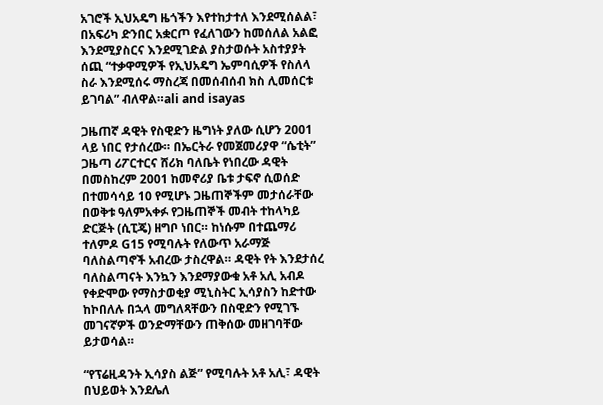አገሮች ኢህአዴግ ዜጎችን እየተከታተለ እንደሚሰልል፣ በአፍሪካ ድንበር አቋርጦ የፈለገውን ከመሰለል አልፎ እንደሚያስርና እንደሚገድል ያስታወሱት አስተያያት ሰጪ “ተቃዋሚዎች የኢህአዴግ ኤምባሲዎች የስለላ ስራ እንደሚሰሩ ማስረጃ በመሰብሰብ ክስ ሊመሰርቱ ይገባል” ብለዋል።ali and isayas

ጋዜጠኛ ዳዊት የስዊድን ዜግነት ያለው ሲሆን 2001 ላይ ነበር የታሰረው። በኤርትራ የመጀመሪያዋ “ሴቲት” ጋዜጣ ሪፖርተርና ሸሪክ ባለቤት የነበረው ዳዊት በመስከረም 2001 ከመኖሪያ ቤቱ ታፍኖ ሲወሰድ በተመሳሳይ 10 የሚሆኑ ጋዜጠኞችም መታሰራቸው በወቅቱ ዓለምአቀፉ የጋዜጠኞች መብት ተከላካይ ድርጅት (ሲፒጄ) ዘግቦ ነበር። ከነሱም በተጨማሪ ተለምዶ G15 የሚባሉት የለውጥ አራማጅ ባለስልጣኖች አብረው ታስረዋል። ዳዊት የት እንደታሰረ ባለስልጣናት እንኳን እንደማያውቁ አቶ አሊ አብዶ የቀድሞው የማስታወቂያ ሚኒስትር ኢሳያስን ከድተው ከኮበለሉ በኋላ መግለጻቸውን በስዊድን የሚገኙ መገናኛዎች ወንድማቸውን ጠቅሰው መዘገባቸው ይታወሳል።

“የፕሬዚዳንት ኢሳያስ ልጅ” የሚባሉት አቶ አሊ፣ ዳዊት በህይወት እንደሌለ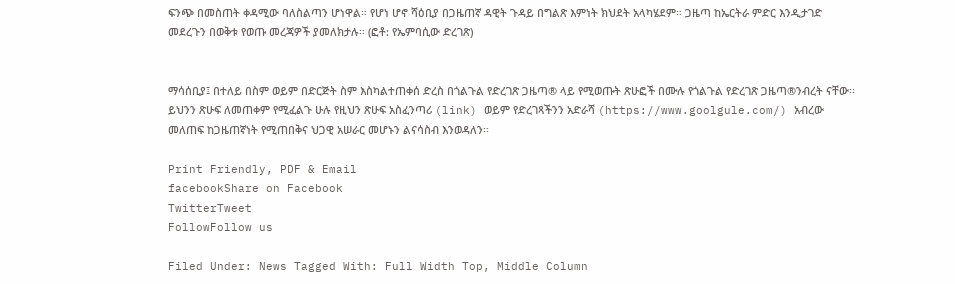ፍንጭ በመስጠት ቀዳሚው ባለስልጣን ሆነዋል። የሆነ ሆኖ ሻዕቢያ በጋዜጠኛ ዳዊት ጉዳይ በግልጽ እምነት ክህደት አላካሄደም። ጋዜጣ ከኤርትራ ምድር እንዲታገድ መደረጉን በወቅቱ የወጡ መረጃዎች ያመለክታሉ። (ፎቶ: የኤምባሲው ድረገጽ)


ማሳሰቢያ፤ በተለይ በስም ወይም በድርጅት ስም እስካልተጠቀሰ ድረስ በጎልጉል የድረገጽ ጋዜጣ® ላይ የሚወጡት ጽሁፎች በሙሉ የጎልጉል የድረገጽ ጋዜጣ®ንብረት ናቸው፡፡ ይህንን ጽሁፍ ለመጠቀም የሚፈልጉ ሁሉ የዚህን ጽሁፍ አስፈንጣሪ (link) ወይም የድረገጻችንን አድራሻ (https://www.goolgule.com/) አብረው መለጠፍ ከጋዜጠኛነት የሚጠበቅና ህጋዊ አሠራር መሆኑን ልናሳስብ እንወዳለን፡፡

Print Friendly, PDF & Email
facebookShare on Facebook
TwitterTweet
FollowFollow us

Filed Under: News Tagged With: Full Width Top, Middle Column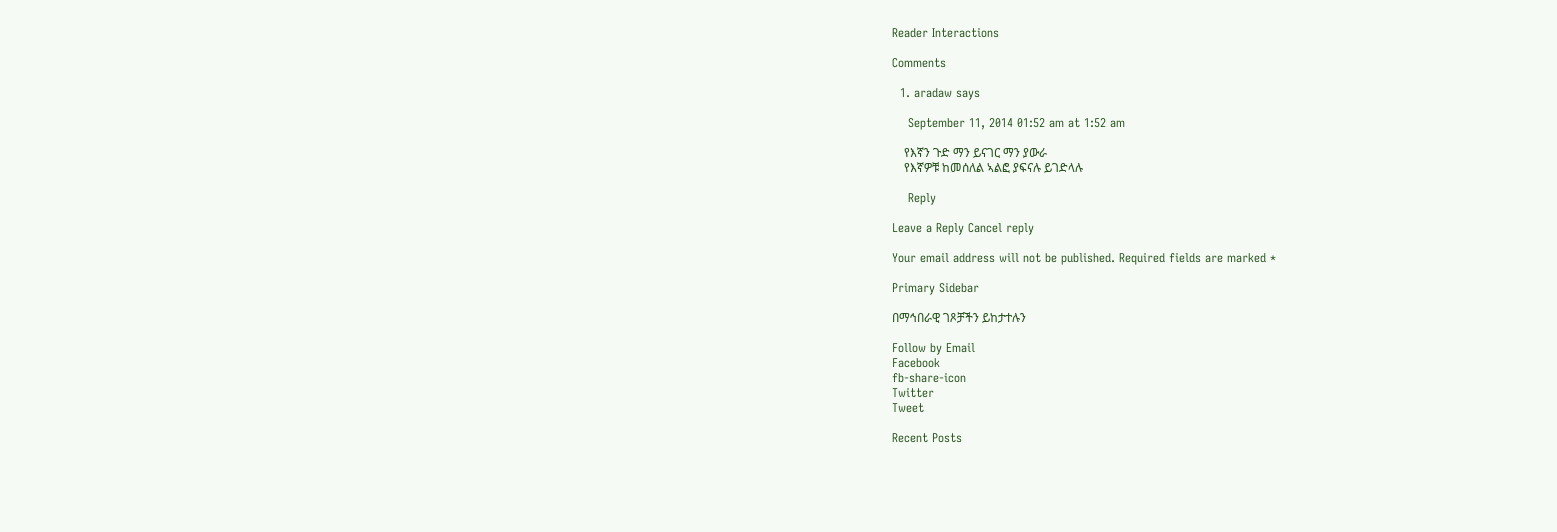Reader Interactions

Comments

  1. aradaw says

    September 11, 2014 01:52 am at 1:52 am

    የእኛን ጉድ ማን ይናገር ማን ያውራ
    የእኛዎቹ ከመሰለል ኣልፎ ያፍናሉ ይገድላሉ

    Reply

Leave a Reply Cancel reply

Your email address will not be published. Required fields are marked *

Primary Sidebar

በማኅበራዊ ገጾቻችን ይከታተሉን

Follow by Email
Facebook
fb-share-icon
Twitter
Tweet

Recent Posts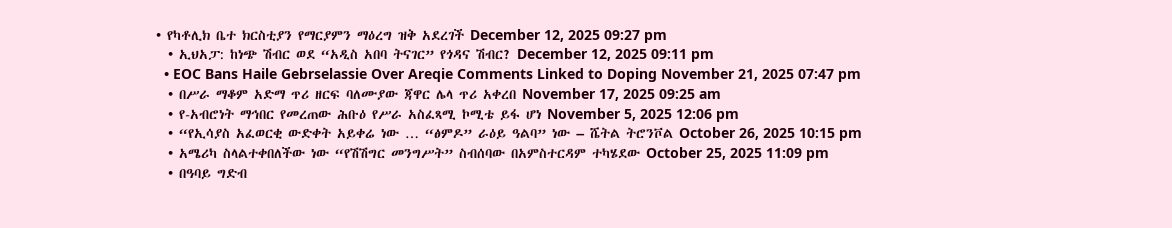• የካቶሊክ ቤተ ክርስቲያን የማርያምን ማዕረግ ዝቅ አደረገች December 12, 2025 09:27 pm
  • ኢህአፓ: ከነጭ ሽብር ወደ “አዲስ አበባ ትናገር” የጎዳና ሽብር? December 12, 2025 09:11 pm
  • EOC Bans Haile Gebrselassie Over Areqie Comments Linked to Doping November 21, 2025 07:47 pm
  • በሥራ ማቆም አድማ ጥሪ ዘርፍ ባለሙያው ጃዋር ሌላ ጥሪ አቀረበ November 17, 2025 09:25 am
  • የ-አብሮነት ማኅበር የመረጠው ሕቡዕ የሥራ አስፈጻሚ ኮሚቴ ይፋ ሆነ November 5, 2025 12:06 pm
  • “የኢሳያስ አፈወርቂ ውድቀት አይቀሬ ነው … “ፅምዶ” ራዕይ ዓልባ” ነው – ሼትል ትሮንቮል October 26, 2025 10:15 pm
  • አሜሪካ ስላልተቀበለችው ነው “የሽሽግር መንግሥት” ስብሰባው በአምስተርዳም ተካሄደው October 25, 2025 11:09 pm
  • በዓባይ ግድብ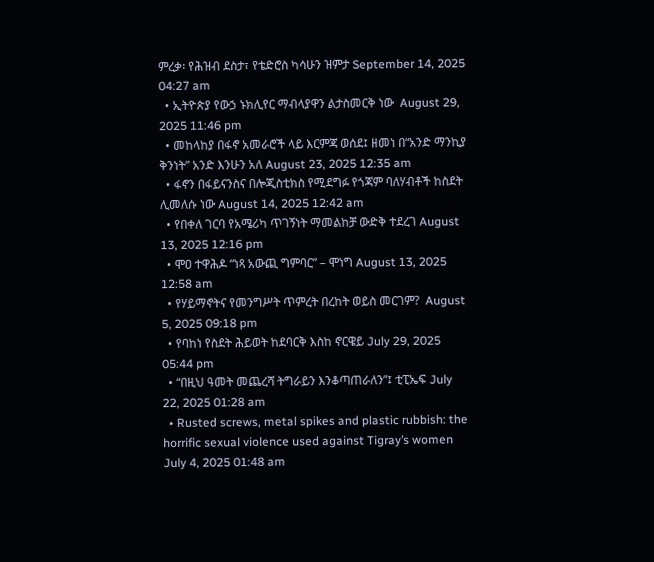ምረቃ፡ የሕዝብ ደስታ፣ የቴድሮስ ካሳሁን ዝምታ September 14, 2025 04:27 am
  • ኢትዮጵያ የውኃ ኑክሊየር ማብላያዋን ልታስመርቅ ነው  August 29, 2025 11:46 pm
  • መከላከያ በፋኖ አመራሮች ላይ እርምጃ ወሰደ፤ ዘመነ በ“አንድ ማንኪያ ቅንነት” አንድ እንሁን አለ August 23, 2025 12:35 am
  • ፋኖን በፋይናንስና በሎጂስቲክስ የሚደግፉ የጎጃም ባለሃብቶች ከስደት ሊመለሱ ነው August 14, 2025 12:42 am
  • የበቀለ ገርባ የአሜሪካ ጥገኝነት ማመልከቻ ውድቅ ተደረገ August 13, 2025 12:16 pm
  • ሞዐ ተዋሕዶ “ነጻ አውጪ ግምባር” – ሞነግ August 13, 2025 12:58 am
  • የሃይማኖትና የመንግሥት ጥምረት በረከት ወይስ መርገም?  August 5, 2025 09:18 pm
  • የባከነ የስደት ሕይወት ከደባርቅ እስከ ኖርዌይ July 29, 2025 05:44 pm
  • “በዚህ ዓመት መጨረሻ ትግራይን እንቆጣጠራለን”፤ ቲፒኤፍ July 22, 2025 01:28 am
  • Rusted screws, metal spikes and plastic rubbish: the horrific sexual violence used against Tigray’s women July 4, 2025 01:48 am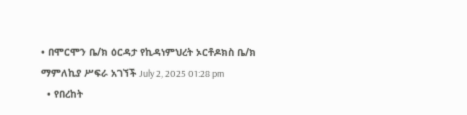• በሞርሞን ቤ/ክ ዕርዳታ የኪዳነምህረት ኦርቶዶክስ ቤ/ክ ማምለኪያ ሥፍራ አገኘች July 2, 2025 01:28 pm
  • የበረከት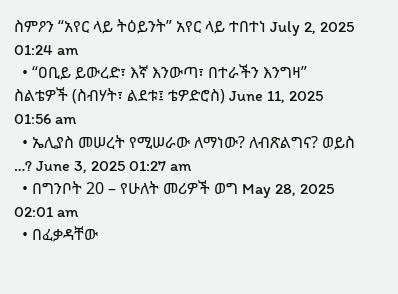ስምዖን “አየር ላይ ትዕይንት” አየር ላይ ተበተነ July 2, 2025 01:24 am
  • “ዐቢይ ይውረድ፣ እኛ እንውጣ፣ በተራችን እንግዛ” ስልቴዎች (ስብሃት፣ ልደቱ፤ ቴዎድሮስ) June 11, 2025 01:56 am
  • ኤሊያስ መሠረት የሚሠራው ለማነው? ለብጽልግና? ወይስ …? June 3, 2025 01:27 am
  • በግንቦት 20 – የሁለት መሪዎች ወግ May 28, 2025 02:01 am
  • በፈቃዳቸው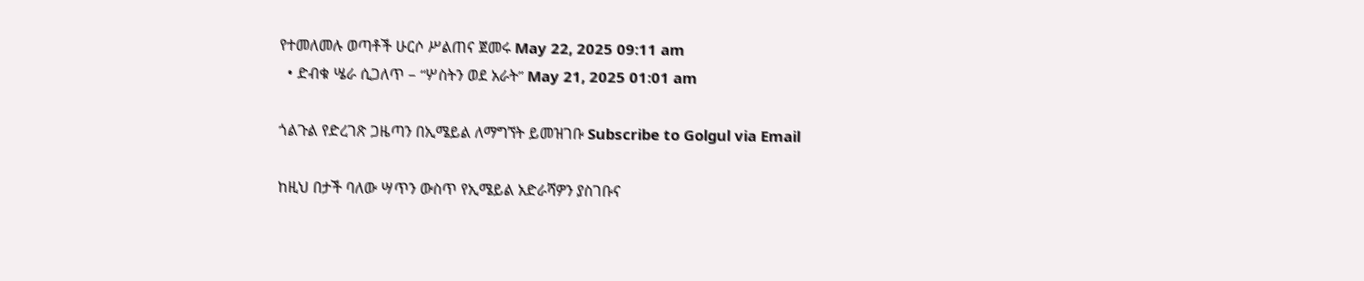የተመለመሉ ወጣቶች ሁርሶ ሥልጠና ጀመሩ May 22, 2025 09:11 am
  • ድብቁ ሤራ ሲጋለጥ – “ሦስትን ወደ አራት” May 21, 2025 01:01 am

ጎልጉል የድረገጽ ጋዜጣን በኢሜይል ለማግኘት ይመዝገቡ Subscribe to Golgul via Email

ከዚህ በታች ባለው ሣጥን ውስጥ የኢሜይል አድራሻዎን ያስገቡና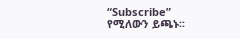“Subscribe” የሚለውን ይጫኑ፡፡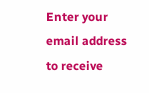Enter your email address to receive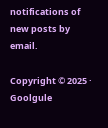notifications of new posts by email.

Copyright © 2025 · Goolgule